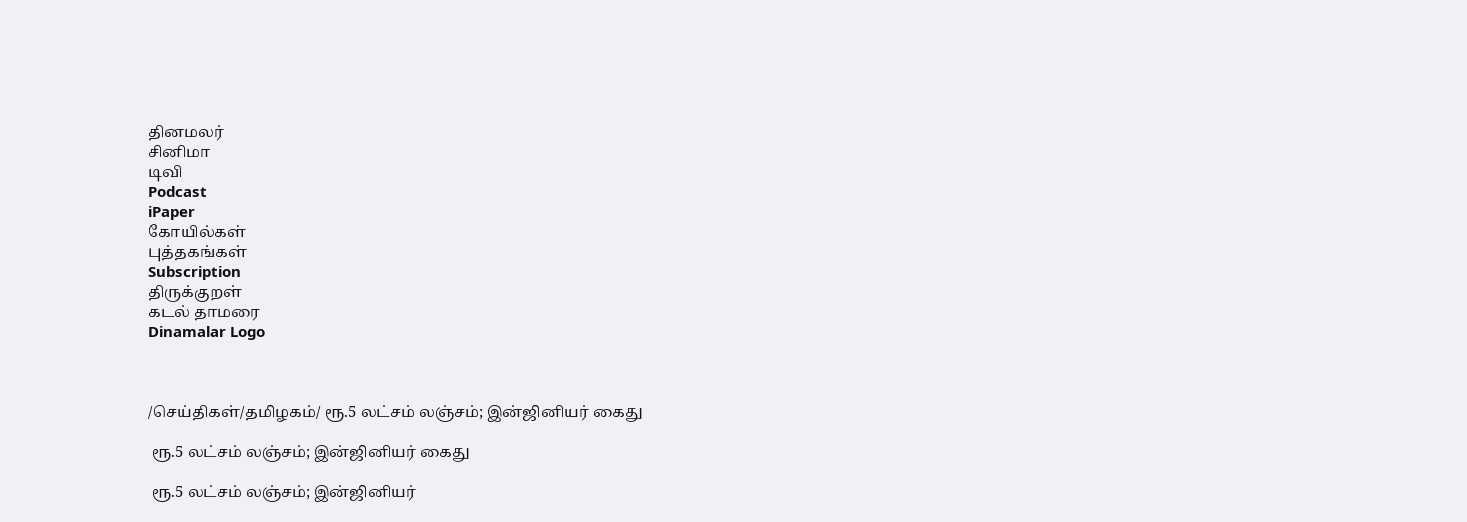தினமலர்
சினிமா
டிவி
Podcast
iPaper
கோயில்கள்
புத்தகங்கள்
Subscription
திருக்குறள்
கடல் தாமரை
Dinamalar Logo



/செய்திகள்/தமிழகம்/ ரூ.5 லட்சம் லஞ்சம்; இன்ஜினியர் கைது

 ரூ.5 லட்சம் லஞ்சம்; இன்ஜினியர் கைது

 ரூ.5 லட்சம் லஞ்சம்; இன்ஜினியர்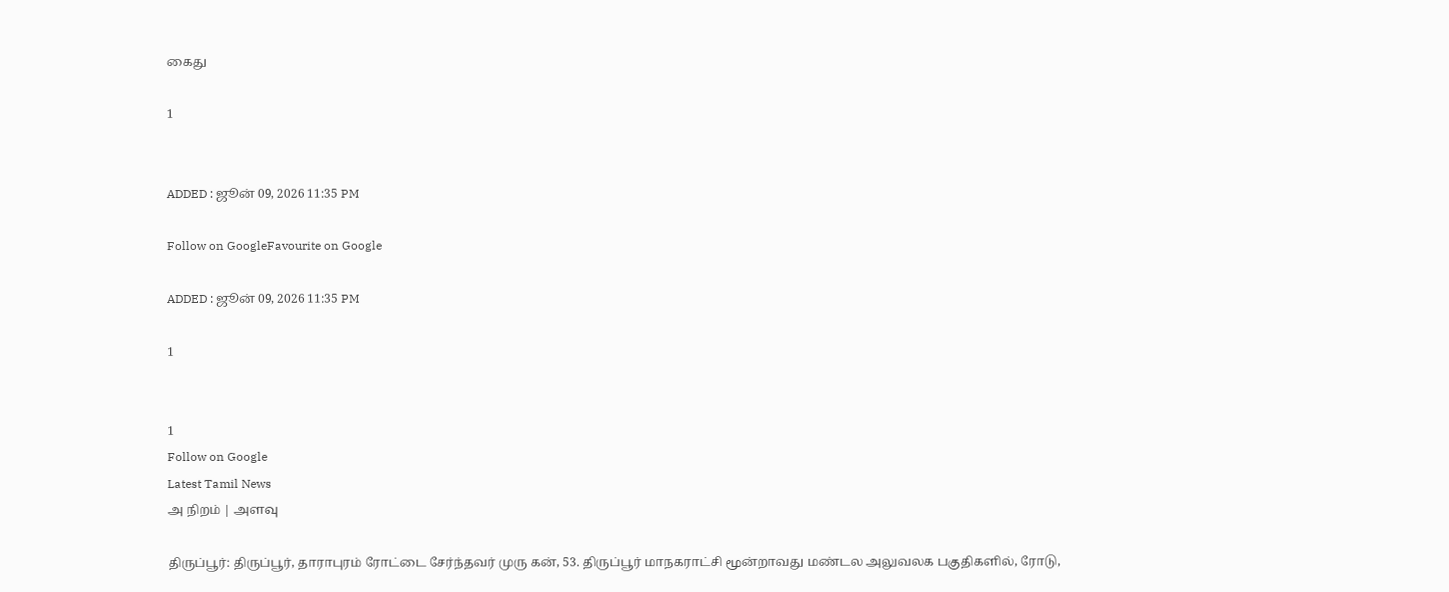கைது

1


ADDED : ஜூன் 09, 2026 11:35 PM

Follow on GoogleFavourite on Google

ADDED : ஜூன் 09, 2026 11:35 PM

1


1
Follow on Google
Latest Tamil News
அ நிறம் | அளவு

திருப்பூர்: திருப்பூர், தாராபுரம் ரோட்டை சேர்ந்தவர் முரு கன், 53. திருப்பூர் மாநகராட்சி மூன்றாவது மண்டல அலுவலக பகுதிகளில், ரோடு,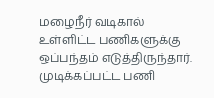மழைநீர் வடிகால் உள்ளிட்ட பணிகளுக்கு ஒப்பந்தம் எடுத்திருந்தார். முடிக்கப்பட்ட பணி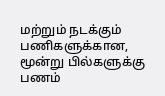மற்றும் நடக்கும் பணிகளுக்கான, மூன்று பில்களுக்கு பணம்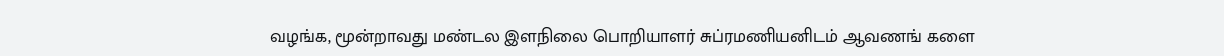வழங்க, மூன்றாவது மண்டல இளநிலை பொறியாளர் சுப்ரமணியனிடம் ஆவணங் களை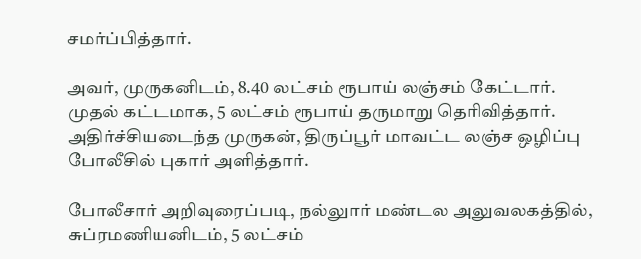சமர்ப்பித்தார்.

அவர், முருகனிடம், 8.40 லட்சம் ரூபாய் லஞ்சம் கேட்டார். முதல் கட்டமாக, 5 லட்சம் ரூபாய் தருமாறு தெரிவித்தார். அதிர்ச்சியடைந்த முருகன், திருப்பூர் மாவட்ட லஞ்ச ஒழிப்பு போலீசில் புகார் அளித்தார்.

போலீசார் அறிவுரைப்படி, நல்லுார் மண்டல அலுவலகத்தில், சுப்ரமணியனிடம், 5 லட்சம்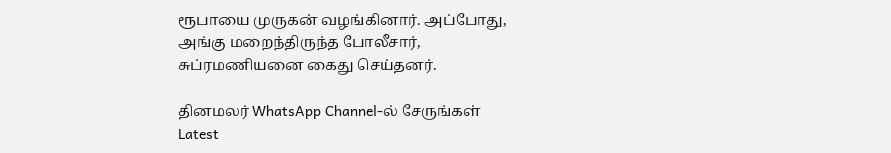ரூபாயை முருகன் வழங்கினார். அப்போது, அங்கு மறைந்திருந்த போலீசார், சுப்ரமணியனை கைது செய்தனர்.

தினமலர் WhatsApp Channel-ல் சேருங்கள்
Latest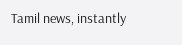Tamil news, instantly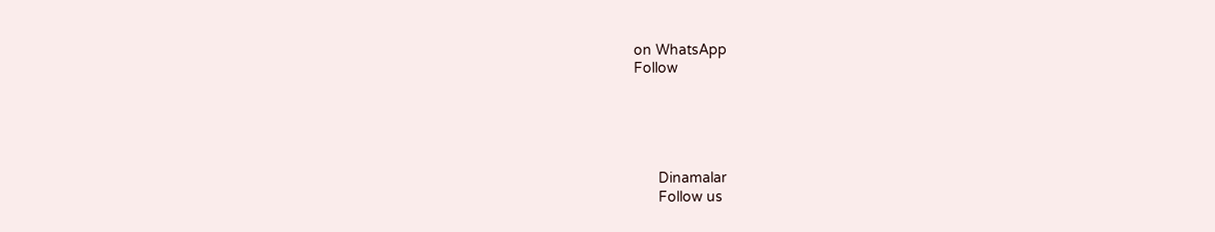on WhatsApp
Follow





      Dinamalar
      Follow us